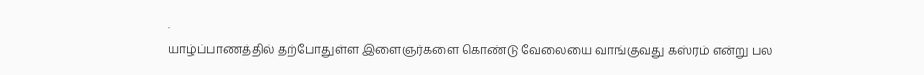.
யாழ்ப்பாணத்தில் தற்போதுள்ள இளைஞர்களை கொண்டு வேலையை வாங்குவது கஸ்ரம் என்று பல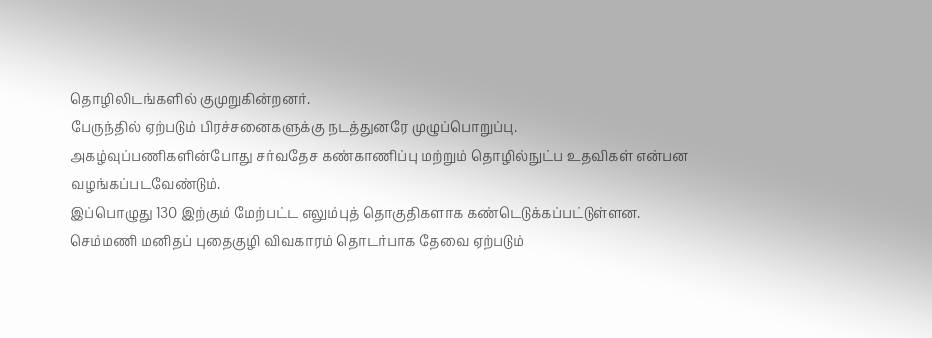தொழிலிடங்களில் குமுறுகின்றனர்.
பேருந்தில் ஏற்படும் பிரச்சனைகளுக்கு நடத்துனரே முழுப்பொறுப்பு.
அகழ்வுப்பணிகளின்போது சர்வதேச கண்காணிப்பு மற்றும் தொழில்நுட்ப உதவிகள் என்பன வழங்கப்படவேண்டும்.
இப்பொழுது 130 இற்கும் மேற்பட்ட எலும்புத் தொகுதிகளாக கண்டெடுக்கப்பட்டுள்ளன.
செம்மணி மனிதப் புதைகுழி விவகாரம் தொடர்பாக தேவை ஏற்படும்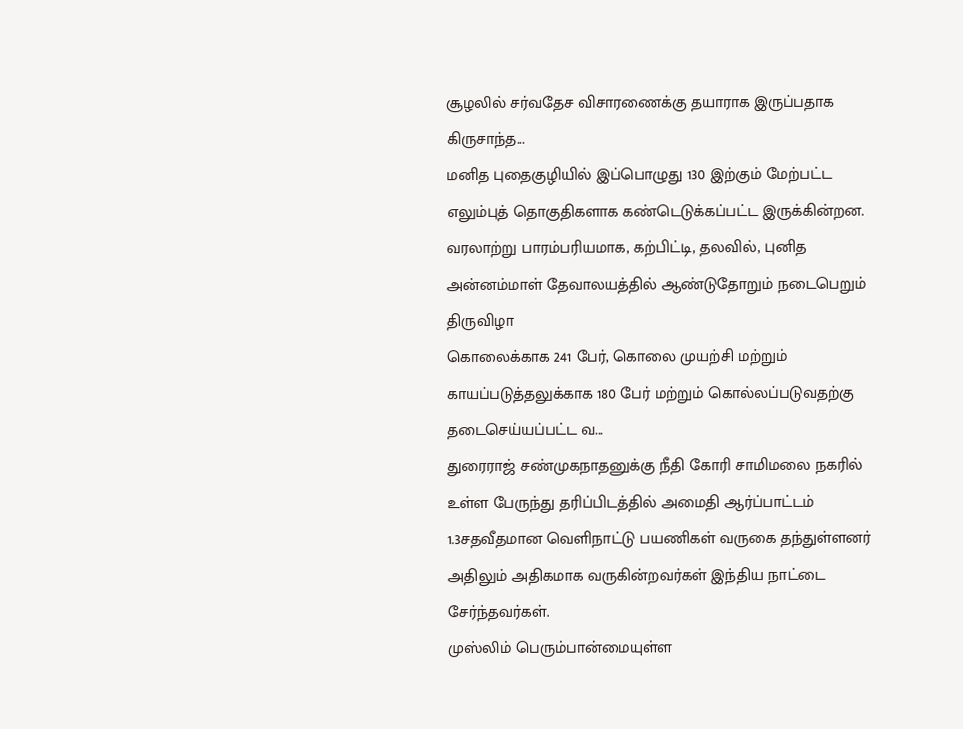சூழலில் சர்வதேச விசாரணைக்கு தயாராக இருப்பதாக கிருசாந்த...
மனித புதைகுழியில் இப்பொழுது 130 இற்கும் மேற்பட்ட எலும்புத் தொகுதிகளாக கண்டெடுக்கப்பட்ட இருக்கின்றன.
வரலாற்று பாரம்பரியமாக, கற்பிட்டி, தலவில், புனித அன்னம்மாள் தேவாலயத்தில் ஆண்டுதோறும் நடைபெறும் திருவிழா
கொலைக்காக 241 பேர், கொலை முயற்சி மற்றும் காயப்படுத்தலுக்காக 180 பேர் மற்றும் கொல்லப்படுவதற்கு தடைசெய்யப்பட்ட வ...
துரைராஜ் சண்முகநாதனுக்கு நீதி கோரி சாமிமலை நகரில் உள்ள பேருந்து தரிப்பிடத்தில் அமைதி ஆர்ப்பாட்டம்
1.3சதவீதமான வெளிநாட்டு பயணிகள் வருகை தந்துள்ளனர் அதிலும் அதிகமாக வருகின்றவர்கள் இந்திய நாட்டை சேர்ந்தவர்கள்.
முஸ்லிம் பெரும்பான்மையுள்ள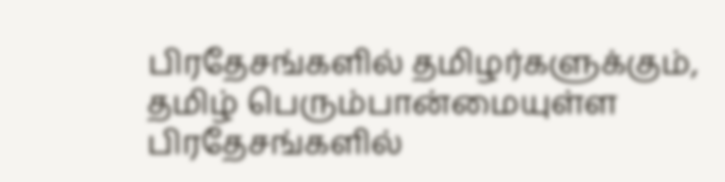பிரதேசங்களில் தமிழர்களுக்கும், தமிழ் பெரும்பான்மையுள்ள பிரதேசங்களில்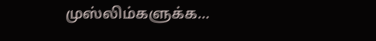முஸ்லிம்களுக்க...